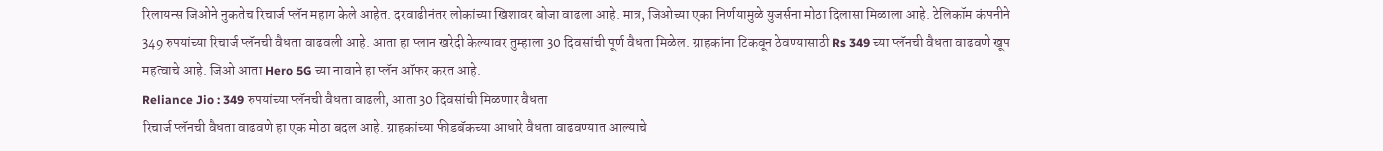रिलायन्स जिओने नुकतेच रिचार्ज प्लॅन महाग केले आहेत. दरवाढीनंतर लोकांच्या खिशावर बोजा वाढला आहे. मात्र, जिओच्या एका निर्णयामुळे युजर्सना मोठा दिलासा मिळाला आहे. टेलिकॉम कंपनीने 349 रुपयांच्या रिचार्ज प्लॅनची वैधता वाढवली आहे. आता हा प्लान खरेदी केल्यावर तुम्हाला 30 दिवसांची पूर्ण वैधता मिळेल. ग्राहकांना टिकवून ठेवण्यासाठी Rs 349 च्या प्लॅनची वैधता वाढवणे खूप महत्वाचे आहे. जिओ आता Hero 5G च्या नावाने हा प्लॅन ऑफर करत आहे.
Reliance Jio : 349 रुपयांच्या प्लॅनची वैधता वाढली, आता 30 दिवसांची मिळणार वैधता
रिचार्ज प्लॅनची वैधता वाढवणे हा एक मोठा बदल आहे. ग्राहकांच्या फीडबॅकच्या आधारे वैधता वाढवण्यात आल्याचे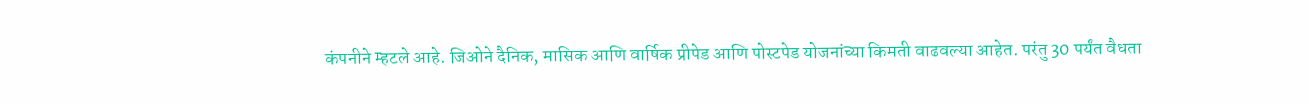कंपनीने म्हटले आहे. जिओने दैनिक, मासिक आणि वार्षिक प्रीपेड आणि पोस्टपेड योजनांच्या किमती वाढवल्या आहेत. परंतु 30 पर्यंत वैधता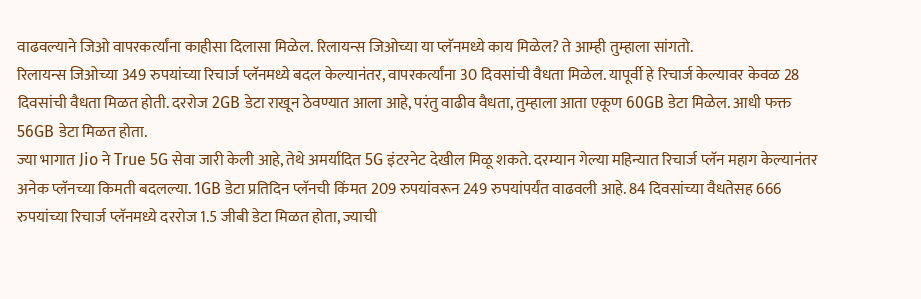वाढवल्याने जिओ वापरकर्त्यांना काहीसा दिलासा मिळेल. रिलायन्स जिओच्या या प्लॅनमध्ये काय मिळेल? ते आम्ही तुम्हाला सांगतो.
रिलायन्स जिओच्या 349 रुपयांच्या रिचार्ज प्लॅनमध्ये बदल केल्यानंतर, वापरकर्त्यांना 30 दिवसांची वैधता मिळेल. यापूर्वी हे रिचार्ज केल्यावर केवळ 28 दिवसांची वैधता मिळत होती. दररोज 2GB डेटा राखून ठेवण्यात आला आहे, परंतु वाढीव वैधता, तुम्हाला आता एकूण 60GB डेटा मिळेल. आधी फक्त 56GB डेटा मिळत होता.
ज्या भागात Jio ने True 5G सेवा जारी केली आहे, तेथे अमर्यादित 5G इंटरनेट देखील मिळू शकते. दरम्यान गेल्या महिन्यात रिचार्ज प्लॅन महाग केल्यानंतर अनेक प्लॅनच्या किमती बदलल्या. 1GB डेटा प्रतिदिन प्लॅनची किंमत 209 रुपयांवरून 249 रुपयांपर्यंत वाढवली आहे. 84 दिवसांच्या वैधतेसह 666 रुपयांच्या रिचार्ज प्लॅनमध्ये दररोज 1.5 जीबी डेटा मिळत होता, ज्याची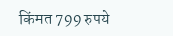किंमत 799 रुपये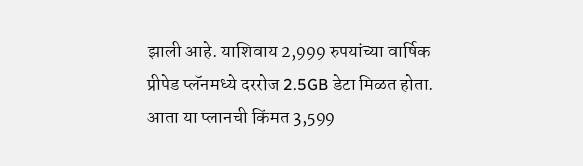झाली आहे. याशिवाय 2,999 रुपयांच्या वार्षिक प्रीपेड प्लॅनमध्ये दररोज 2.5GB डेटा मिळत होता. आता या प्लानची किंमत 3,599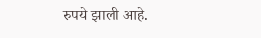रुपये झाली आहे.